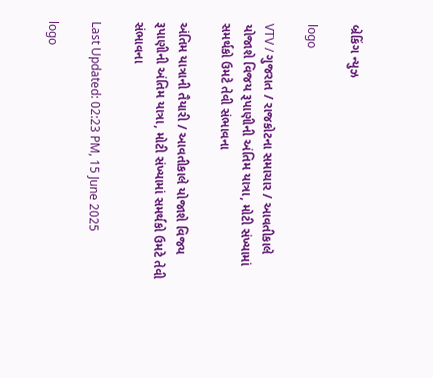બ્રેકિંગ ન્યુઝ

logo

VTV / ગુજરાત / રાજકોટના સમાચાર / આવતીકાલે યોજાશે વિજય રૂપાણીની અંતિમ યાત્રા, મોટી સંખ્યામાં સમર્થકો ઉમટે તેવી સંભાવના

અંતિમ યાત્રાની તૈયારી / આવતીકાલે યોજાશે વિજય રૂપાણીની અંતિમ યાત્રા, મોટી સંખ્યામાં સમર્થકો ઉમટે તેવી સંભાવના

Last Updated: 02:23 PM, 15 June 2025

logo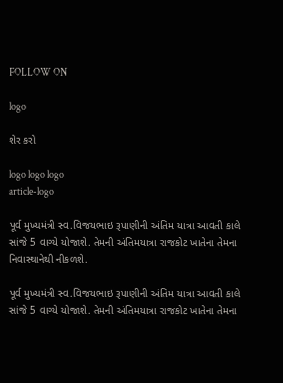FOLLOW ON

logo

શેર કરો

logo logo logo
article-logo

પૂર્વ મુખ્યમંત્રી સ્વ.વિજયભાઇ રૂપાણીની અંતિમ યાત્રા આવતી કાલે સાંજે 5 વાગ્યે યોજાશે. તેમની અંતિમયાત્રા રાજકોટ ખાતેના તેમના નિવાસ્થાનેથી નીકળશે.

પૂર્વ મુખ્યમંત્રી સ્વ.વિજયભાઇ રૂપાણીની અંતિમ યાત્રા આવતી કાલે સાંજે 5 વાગ્યે યોજાશે. તેમની અંતિમયાત્રા રાજકોટ ખાતેના તેમના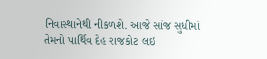નિવાસ્થાનેથી નીકળશે. આજે સાંજ સુધીમાં તેમનો પાર્થિવ દેહ રાજકોટ લઇ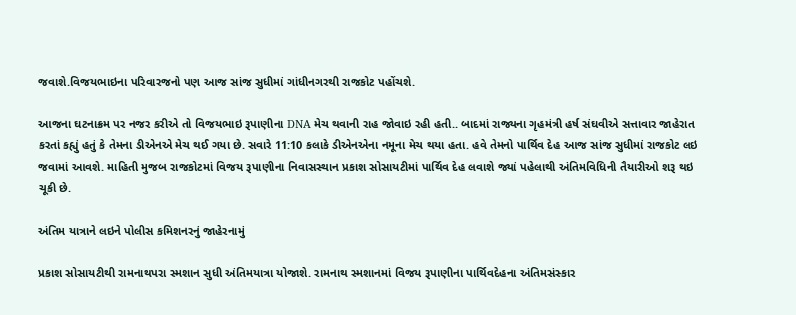જવાશે.વિજયભાઇના પરિવારજનો પણ આજ સાંજ સુધીમાં ગાંધીનગરથી રાજકોટ પહોંચશે.

આજના ઘટનાક્રમ પર નજર કરીએ તો વિજયભાઇ રૂપાણીના DNA મેચ થવાની રાહ જોવાઇ રહી હતી.. બાદમાં રાજ્યના ગૃહમંત્રી હર્ષ સંઘવીએ સત્તાવાર જાહેરાત કરતાં કહ્યું હતું કે તેમના ડીએનએ મેચ થઈ ગયા છે. સવારે 11:10 કલાકે ડીએનએના નમૂના મેચ થયા હતા. હવે તેમનો પાર્થિવ દેહ આજ સાંજ સુધીમાં રાજકોટ લઇ જવામાં આવશે. માહિતી મુજબ રાજકોટમાં વિજય રૂપાણીના નિવાસસ્થાન પ્રકાશ સોસાયટીમાં પાર્થિવ દેહ લવાશે જ્યાં પહેલાથી અંતિમવિધિની તૈયારીઓ શરૂ થઇ ચૂકી છે.

અંતિમ યાત્રાને લઇને પોલીસ કમિશનરનું જાહેરનામું

પ્રકાશ સોસાયટીથી રામનાથપરા સ્મશાન સુધી અંતિમયાત્રા યોજાશે. રામનાથ સ્મશાનમાં વિજય રૂપાણીના પાર્થિવદેહના અંતિમસંસ્કાર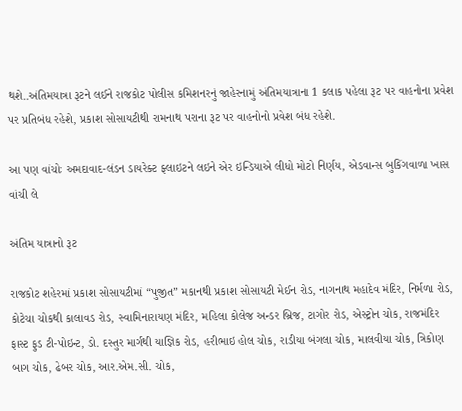થશે..અંતિમયાત્રા રૂટને લઈને રાજકોટ પોલીસ કમિશનરનું જાહેરનામું અંતિમયાત્રાના 1 કલાક પહેલા રૂટ પર વાહનોના પ્રવેશ પર પ્રતિબંધ રહેશે, પ્રકાશ સોસાયટીથી રામનાથ પરાના રૂટ પર વાહનોનો પ્રવેશ બંધ રહેશે.

આ પણ વાંચોઃ અમદાવાદ-લંડન ડાયરેક્ટ ફ્લાઇટને લઇને એર ઇન્ડિયાએ લીધો મોટો નિર્ણય, એડવાન્સ બુકિંગવાળા ખાસ વાંચી લે

અંતિમ યાત્રાનો રૂટ

રાજકોટ શહેરમાં પ્રકાશ સોસાયટીમાં “પુજીત” મકાનથી પ્રકાશ સોસાયટી મેઈન રોડ, નાગનાથ મહાદેવ મંદિર, નિર્મળા રોડ, કોટેચા ચોકથી કાલાવડ રોડ, સ્વામિનારાયણ મંદિર, મહિલા કોલેજ અન્ડર બ્રિજ, ટાગોર રોડ, એસ્ટ્રોન ચોક, રાજમંદિર ફાસ્ટ ફુડ ટી-પોઇન્ટ, ડો. દસ્તુર માર્ગથી યાજ્ઞિક રોડ, હરીભાઇ હોલ ચોક, રાડીયા બંગલા ચોક, માલવીયા ચોક, ત્રિકોણ બાગ ચોક, ઢેબર ચોક, આર.એમ.સી. ચોક,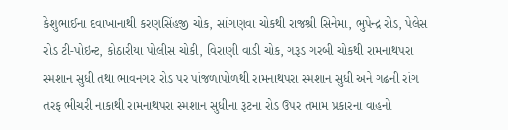કેશુભાઈના દવાખાનાથી કરણસિંહજી ચોક, સાંગણવા ચોકથી રાજશ્રી સિનેમા, ભુપેન્દ્ર રોડ, પેલેસ રોડ ટી-પોઇન્ટ, કોઠારીયા પોલીસ ચોકી, વિરાણી વાડી ચોક, ગરૂડ ગરબી ચોકથી રામનાથપરા સ્મશાન સુધી તથા ભાવનગર રોડ પર પાંજળાપોળથી રામનાથપરા સ્મશાન સુધી અને ગઢની રાંગ તરફ ભીચરી નાકાથી રામનાથપરા સ્મશાન સુધીના રૂટના રોડ ઉપર તમામ પ્રકારના વાહનો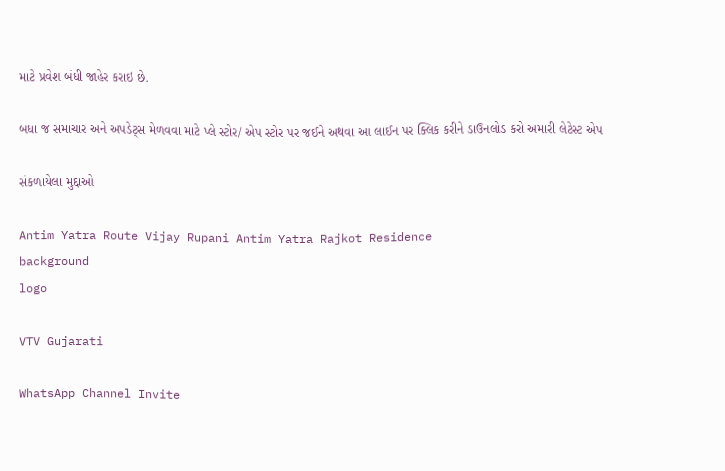માટે પ્રવેશ બંધી જાહેર કરાઇ છે.

બધા જ સમાચાર અને અપડેટ્સ મેળવવા માટે પ્લે સ્ટોર/ એપ સ્ટોર પર જઈને અથવા આ લાઈન પર ક્લિક કરીને ડાઉનલોડ કરો અમારી લેટેસ્ટ એપ

સંકળાયેલા મુદ્દાઓ

Antim Yatra Route Vijay Rupani Antim Yatra Rajkot Residence
background
logo

VTV Gujarati

WhatsApp Channel Invite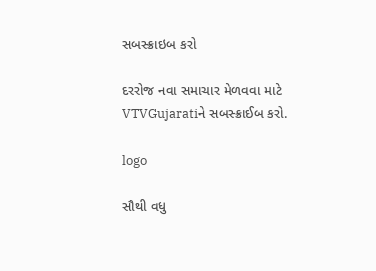સબસ્ક્રાઇબ કરો

દરરોજ નવા સમાચાર મેળવવા માટે VTVGujaratiને સબસ્ક્રાઈબ કરો.

logo

સૌથી વધુ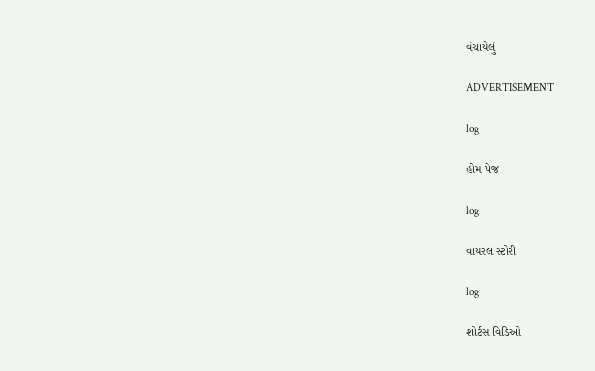વંચાયેલું

ADVERTISEMENT

log

હોમ પેજ

log

વાયરલ સ્ટોરી

log

શોર્ટસ વિડિઓ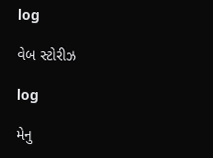log

વેબ સ્ટોરીઝ

log

મેનુ